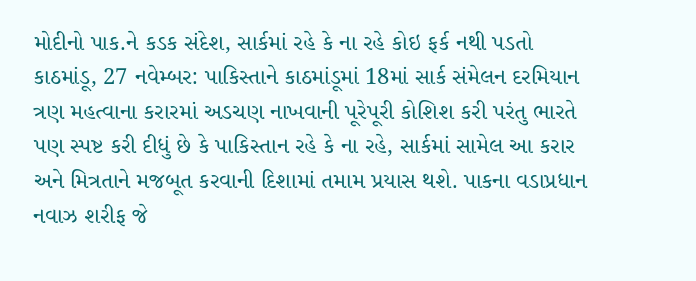મોદીનો પાક.ને કડક સંદેશ, સાર્કમાં રહે કે ના રહે કોઇ ફર્ક નથી પડતો
કાઠમાંડૂ, 27 નવેમ્બર: પાકિસ્તાને કાઠમાંડૂમાં 18માં સાર્ક સંમેલન દરમિયાન ત્રણ મહત્વાના કરારમાં અડચણ નાખવાની પૂરેપૂરી કોશિશ કરી પરંતુ ભારતે પણ સ્પષ્ટ કરી દીધું છે કે પાકિસ્તાન રહે કે ના રહે, સાર્કમાં સામેલ આ કરાર અને મિત્રતાને મજબૂત કરવાની દિશામાં તમામ પ્રયાસ થશે. પાકના વડાપ્રધાન નવાઝ શરીફ જે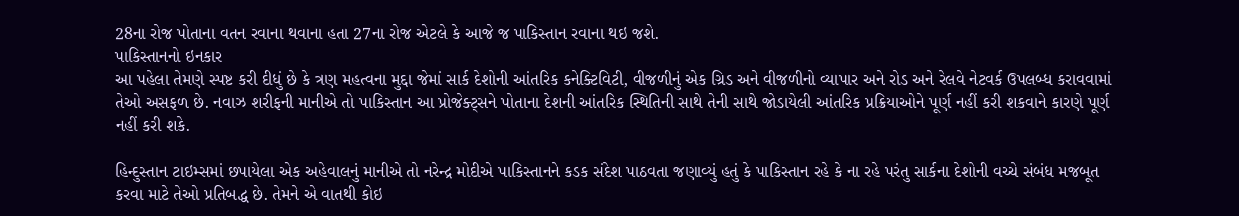28ના રોજ પોતાના વતન રવાના થવાના હતા 27ના રોજ એટલે કે આજે જ પાકિસ્તાન રવાના થઇ જશે.
પાકિસ્તાનનો ઇનકાર
આ પહેલા તેમણે સ્પષ્ટ કરી દીધું છે કે ત્રણ મહત્વના મુદ્દા જેમાં સાર્ક દેશોની આંતરિક કનેક્ટિવિટી, વીજળીનું એક ગ્રિડ અને વીજળીનો વ્યાપાર અને રોડ અને રેલવે નેટવર્ક ઉપલબ્ધ કરાવવામાં તેઓ અસફળ છે. નવાઝ શરીફની માનીએ તો પાકિસ્તાન આ પ્રોજેક્ટ્સને પોતાના દેશની આંતરિક સ્થિતિની સાથે તેની સાથે જોડાયેલી આંતરિક પ્રક્રિયાઓને પૂર્ણ નહીં કરી શકવાને કારણે પૂર્ણ નહીં કરી શકે.

હિન્દુસ્તાન ટાઇમ્સમાં છપાયેલા એક અહેવાલનું માનીએ તો નરેન્દ્ર મોદીએ પાકિસ્તાનને કડક સંદેશ પાઠવતા જણાવ્યું હતું કે પાકિસ્તાન રહે કે ના રહે પરંતુ સાર્કના દેશોની વચ્ચે સંબંધ મજબૂત કરવા માટે તેઓ પ્રતિબદ્ધ છે. તેમને એ વાતથી કોઇ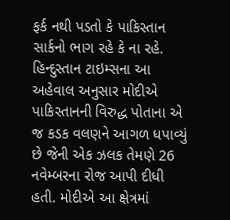ફર્ક નથી પડતો કે પાકિસ્તાન સાર્કનો ભાગ રહે કે ના રહે.
હિન્દુસ્તાન ટાઇમ્સના આ અહેવાલ અનુસાર મોદીએ પાકિસ્તાનની વિરુદ્ધ પોતાના એ જ કડક વલણને આગળ ધપાવ્યું છે જેની એક ઝલક તેમણે 26 નવેમ્બરના રોજ આપી દીધી હતી. મોદીએ આ ક્ષેત્રમાં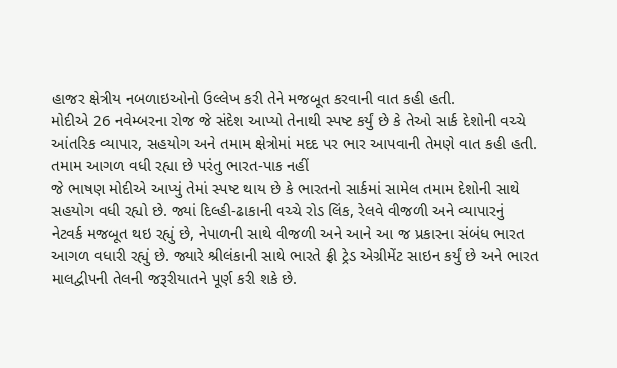હાજર ક્ષેત્રીય નબળાઇઓનો ઉલ્લેખ કરી તેને મજબૂત કરવાની વાત કહી હતી.
મોદીએ 26 નવેમ્બરના રોજ જે સંદેશ આપ્યો તેનાથી સ્પષ્ટ કર્યું છે કે તેઓ સાર્ક દેશોની વચ્ચે આંતરિક વ્યાપાર, સહયોગ અને તમામ ક્ષેત્રોમાં મદદ પર ભાર આપવાની તેમણે વાત કહી હતી.
તમામ આગળ વધી રહ્યા છે પરંતુ ભારત-પાક નહીં
જે ભાષણ મોદીએ આપ્યું તેમાં સ્પષ્ટ થાય છે કે ભારતનો સાર્કમાં સામેલ તમામ દેશોની સાથે સહયોગ વધી રહ્યો છે. જ્યાં દિલ્હી-ઢાકાની વચ્ચે રોડ લિંક, રેલવે વીજળી અને વ્યાપારનું નેટવર્ક મજબૂત થઇ રહ્યું છે, નેપાળની સાથે વીજળી અને આને આ જ પ્રકારના સંબંધ ભારત આગળ વધારી રહ્યું છે. જ્યારે શ્રીલંકાની સાથે ભારતે ફ્રી ટ્રેડ એગ્રીમેંટ સાઇન કર્યું છે અને ભારત માલદ્વીપની તેલની જરૂરીયાતને પૂર્ણ કરી શકે છે.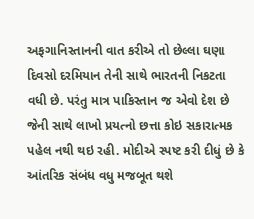અફગાનિસ્તાનની વાત કરીએ તો છેલ્લા ઘણા દિવસો દરમિયાન તેની સાથે ભારતની નિકટતા વધી છે. પરંતુ માત્ર પાકિસ્તાન જ એવો દેશ છે જેની સાથે લાખો પ્રયત્નો છત્તા કોઇ સકારાત્મક પહેલ નથી થઇ રહી. મોદીએ સ્પષ્ટ કરી દીધું છે કે આંતરિક સંબંધ વધુ મજબૂત થશે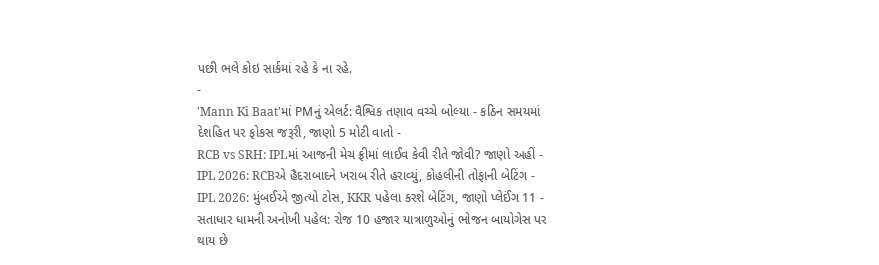પછી ભલે કોઇ સાર્કમાં રહે કે ના રહે.
-
'Mann Ki Baat'માં PMનું એલર્ટ: વૈશ્વિક તણાવ વચ્ચે બોલ્યા - કઠિન સમયમાં દેશહિત પર ફોકસ જરૂરી, જાણો 5 મોટી વાતો -
RCB vs SRH: IPLમાં આજની મેચ ફ્રીમાં લાઈવ કેવી રીતે જોવી? જાણો અહીં -
IPL 2026: RCBએ હૈદરાબાદને ખરાબ રીતે હરાવ્યું, કોહલીની તોફાની બેટિંગ -
IPL 2026: મુંબઈએ જીત્યો ટોસ, KKR પહેલા કરશે બેટિંગ, જાણો પ્લેઈંગ 11 -
સતાધાર ધામની અનોખી પહેલ: રોજ 10 હજાર યાત્રાળુઓનું ભોજન બાયોગેસ પર થાય છે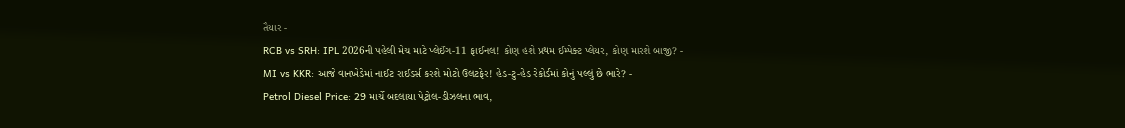તૈયાર -
RCB vs SRH: IPL 2026ની પહેલી મેચ માટે પ્લેઈંગ-11 ફાઈનલ! કોણ હશે પ્રથમ ઈમ્પેક્ટ પ્લેયર, કોણ મારશે બાજી? -
MI vs KKR: આજે વાનખેડેમાં નાઈટ રાઈડર્સ કરશે મોટો ઉલટફેર! હેડ-ટુ-હેડ રેકોર્ડમાં કોનું પલ્લું છે ભારે? -
Petrol Diesel Price: 29 માર્ચે બદલાયા પેટ્રોલ-ડીઝલના ભાવ,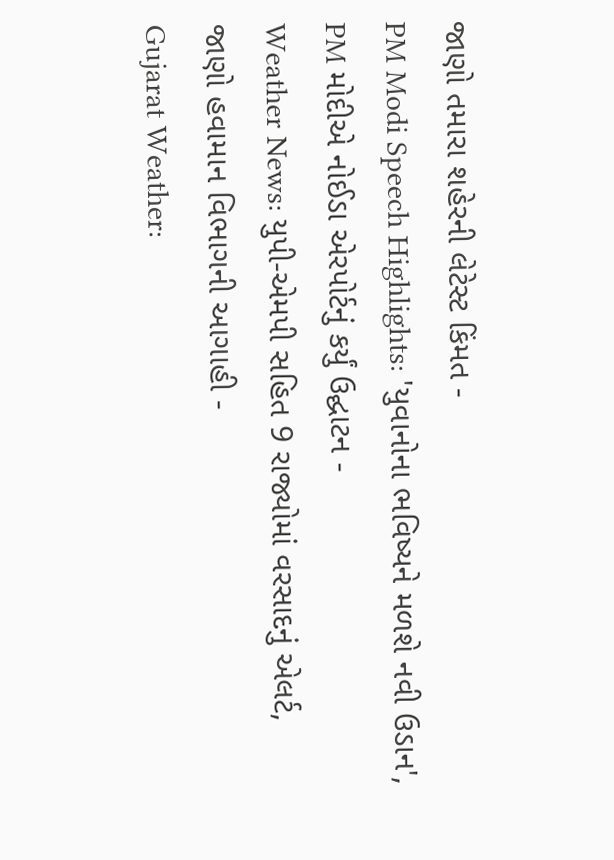જાણો તમારા શહેરની લેટેસ્ટ કિંમત -
PM Modi Speech Highlights: 'યુવાનોના ભવિષ્યને મળશે નવી ઉડાન', PM મોદીએ નોઈડા એરપોર્ટનું કર્યું ઉદ્ઘાટન -
Weather News: યુપી-એમપી સહિત 9 રાજ્યોમાં વરસાદનું એલર્ટ, જાણો હવામાન વિભાગની આગાહી -
Gujarat Weather: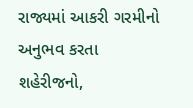રાજ્યમાં આકરી ગરમીનો અનુભવ કરતા શહેરીજનો,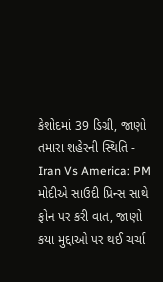કેશોદમાં 39 ડિગ્રી, જાણો તમારા શહેરની સ્થિતિ -
Iran Vs America: PM મોદીએ સાઉદી પ્રિન્સ સાથે ફોન પર કરી વાત, જાણો કયા મુદ્દાઓ પર થઈ ચર્ચા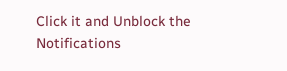Click it and Unblock the Notifications